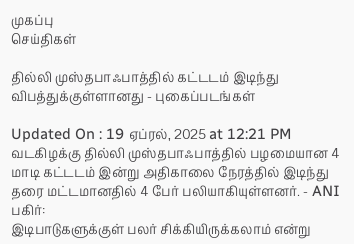முகப்பு
செய்திகள்

தில்லி முஸ்தபாஃபாத்தில் கட்டடம் இடிந்து விபத்துக்குள்ளானது - புகைப்படங்கள்

Updated On : 19 ஏப்ரல், 2025 at 12:21 PM
வடகிழக்கு தில்லி முஸ்தபாஃபாத்தில் பழமையான 4 மாடி கட்டடம் இன்று அதிகாலை நேரத்தில் இடிந்து தரை மட்டமானதில் 4 பேர் பலியாகியுள்ளனர். - ANI
பகிர்:
இடிபாடுகளுக்குள் பலர் சிக்கியிருக்கலாம் என்று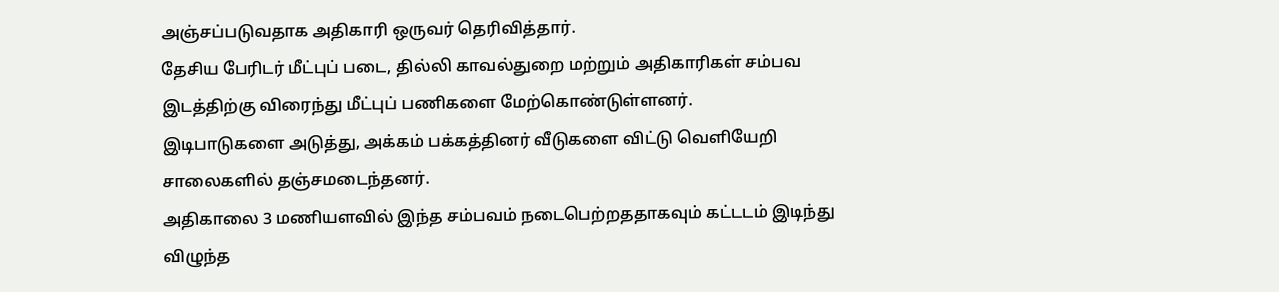அஞ்சப்படுவதாக அதிகாரி ஒருவர் தெரிவித்தார்.
தேசிய பேரிடர் மீட்புப் படை, தில்லி காவல்துறை மற்றும் அதிகாரிகள் சம்பவ இடத்திற்கு விரைந்து மீட்புப் பணிகளை மேற்கொண்டுள்ளனர்.
இடிபாடுகளை அடுத்து, அக்கம் பக்கத்தினர் வீடுகளை விட்டு வெளியேறி சாலைகளில் தஞ்சமடைந்தனர்.
அதிகாலை 3 மணியளவில் இந்த சம்பவம் நடைபெற்றததாகவும் கட்டடம் இடிந்து விழுந்த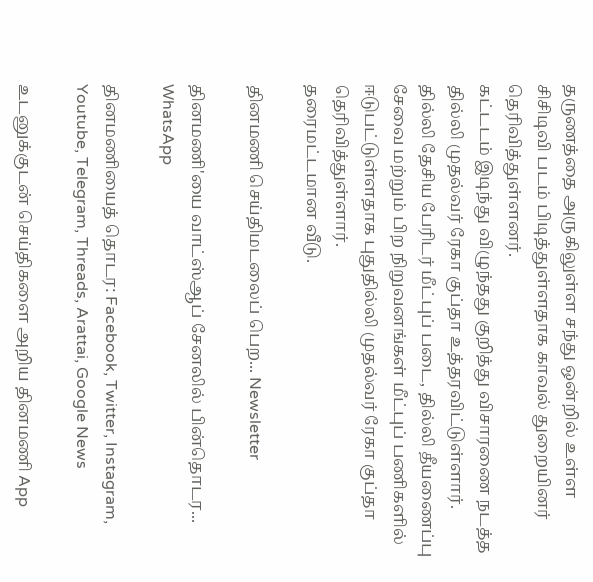தருணத்தை அருகிலுள்ள சந்து ஒன்றில் உள்ள சிசிடிவி படம் பிடித்துள்ளதாக காவல் துறையினர் தெரிவித்துள்ளனர்.
கட்டடம் இடிந்து விழுந்தது குறித்து விசாரணை நடத்த தில்லி முதல்வர் ரேகா குப்தா உத்தரவிட்டுள்ளார்.
தில்லி தேசிய பேரிடர் மீட்புப் படை, தில்லி தீயணைப்பு சேவை மற்றும் பிற நிறுவனங்கள் மீட்புப் பணிகளில் ஈடுபட்டுள்ளதாக புதுதில்லி முதல்வர் ரேகா குப்தா தெரிவித்துள்ளார்.
தரைமட்டமான வீடு.

தினமணி செய்திமடலைப் பெற... Newsletter

தினமணி'யை வாட்ஸ்ஆப் சேனலில் பின்தொடர... WhatsApp

தினமணியைத் தொடர: Facebook, Twitter, Instagram, Youtube, Telegram, Threads, Arattai, Google News

உடனுக்குடன் செய்திகளை அறிய தினமணி App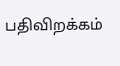பதிவிறக்கம்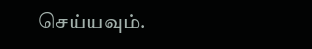செய்யவும்.